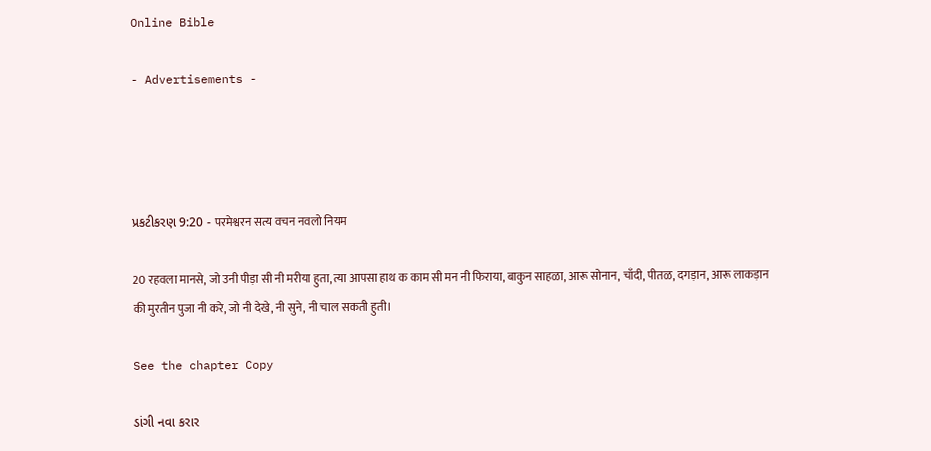Online Bible

- Advertisements -




પ્રકટીકરણ 9:20 - परमेश्वरन सत्य वचन नवलो नियम

20 रहवला मानसे, जो उनी पीड़ा सी नी मरीया हुता, त्या आपसा हाथ क काम सी मन नी फिराया, बाकुन साहळा, आरू सोनान, चाँदी, पीतळ, दगड़ान, आरू लाकड़ान की मुरतीन पुजा नी करे, जो नी देखे, नी सुने, नी चाल सकती हुती।

See the chapter Copy

ડાંગી નવા કરાર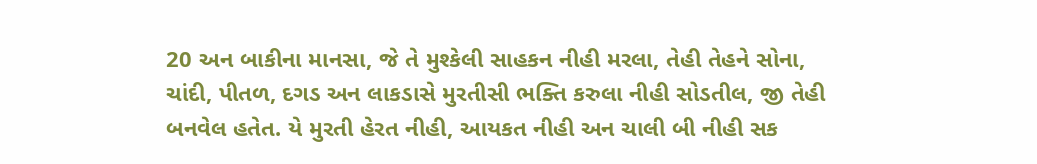20 અન બાકીના માનસા, જે તે મુશ્કેલી સાહકન નીહી મરલા, તેહી તેહને સોના, ચાંદી, પીતળ, દગડ અન લાકડાસે મુરતીસી ભક્તિ કરુલા નીહી સોડતીલ, જી તેહી બનવેલ હતેત. યે મુરતી હેરત નીહી, આયકત નીહી અન ચાલી બી નીહી સક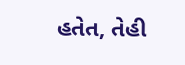હતેત, તેહી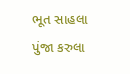ભૂત સાહલા પુંજા કરુલા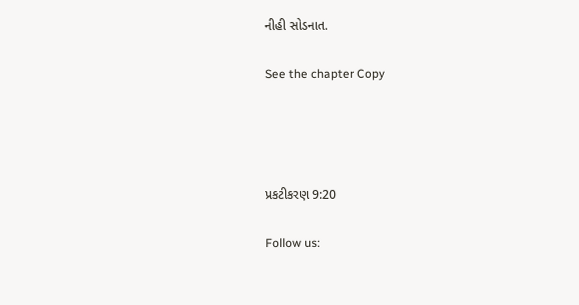નીહી સોડનાત.

See the chapter Copy




પ્રકટીકરણ 9:20

Follow us: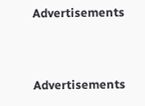Advertisements


Advertisements